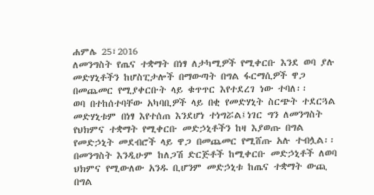ሐምሌ 25፣2016
ለመንግስት የጤና ተቋማት በነፃ ለታካሚዎች የሚቀርቡ እንደ ወባ ያሉ መድሃኒቶችን ከሆስፒታሎች በማውጣት በግል ፋርማሲዎች ዋጋ በመጨመር የሚያቀርቡት ላይ ቁጥጥር እየተደረገ ነው ተባለ፡፡
ወባ በተከሰተባቸው አካባቢዎች ላይ በቂ የመድሃኒት ስርጭት ተደርጓል መድሃኒቱም በነፃ እየተሰጠ እንደሆነ ተነግሯል፤ነገር ግን ለመንግስት የህክምና ተቋማት የሚቀርቡ መድኃኒቶችን ከዛ እያወጡ በግል የመድኃኒት መደብሮች ላይ ዋጋ በመጨመር የሚሸጡ አሉ ተብሏል፡፡
በመንግስት እንዲሁም ከለጋሽ ድርጅቶች ከሚቀርቡ መድኃኒቶች ለወባ ህክምና የሚውለው አንዱ ቢሆንም መድኃኒቱ ከጤና ተቋማት ውጪ በግል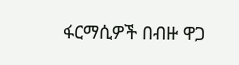ፋርማሲዎች በብዙ ዋጋ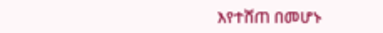እየተሸጠ በመሆኑ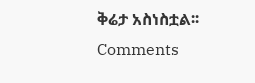ቅሬታ አስነስቷል፡፡
Comments